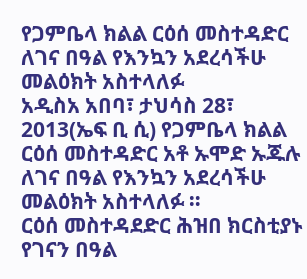የጋምቤላ ክልል ርዕሰ መስተዳድር ለገና በዓል የእንኳን አደረሳችሁ መልዕክት አስተላለፉ
አዲስአ አበባ፣ ታህሳስ 28፣ 2013(ኤፍ ቢ ሲ) የጋምቤላ ክልል ርዕሰ መስተዳድር አቶ ኡሞድ ኡጁሉ ለገና በዓል የእንኳን አደረሳችሁ መልዕክት አስተላለፉ ።
ርዕሰ መስተዳደድር ሕዝበ ክርስቲያኑ የገናን በዓል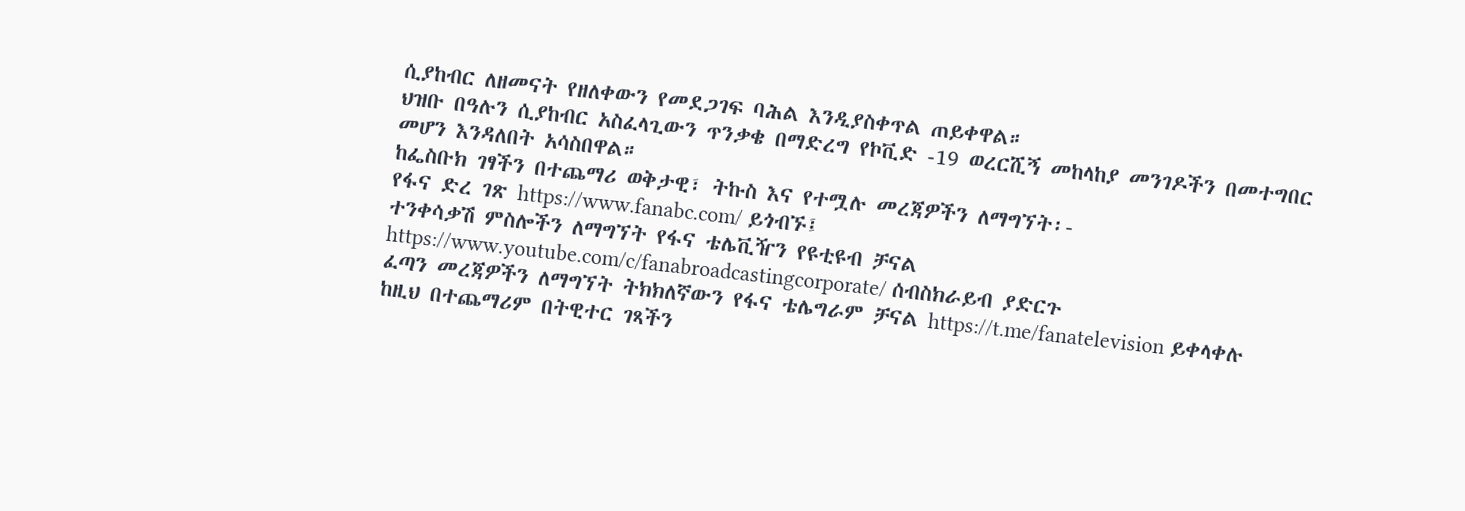ሲያከብር ለዘመናት የዘለቀውን የመደጋገፍ ባሕል እንዲያስቀጥል ጠይቀዋል።
ህዝቡ በዓሉን ሲያከብር አስፈላጊውን ጥንቃቄ በማድረግ የኮቪድ -19 ወረርሺኝ መከላከያ መንገዶችን በመተግበር መሆን እንዳለበት አሳስበዋል።
ከፌስቡክ ገፃችን በተጨማሪ ወቅታዊ፣ ትኩስ እና የተሟሉ መረጃዎችን ለማግኘት፡-
የፋና ድረ ገጽ https://www.fanabc.com/ ይጎብኙ፤
ተንቀሳቃሽ ምስሎችን ለማግኘት የፋና ቴሌቪዥን የዩቲዩብ ቻናል https://www.youtube.com/c/fanabroadcastingcorporate/ ሰብስክራይብ ያድርጉ
ፈጣን መረጃዎችን ለማግኘት ትክክለኛውን የፋና ቴሌግራም ቻናል https://t.me/fanatelevision ይቀላቀሉ
ከዚህ በተጨማሪም በትዊተር ገጻችን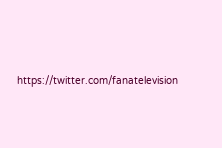https://twitter.com/fanatelevision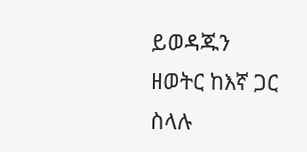ይወዳጁን
ዘወትር ከእኛ ጋር ስላሉ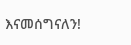እናመሰግናለን!